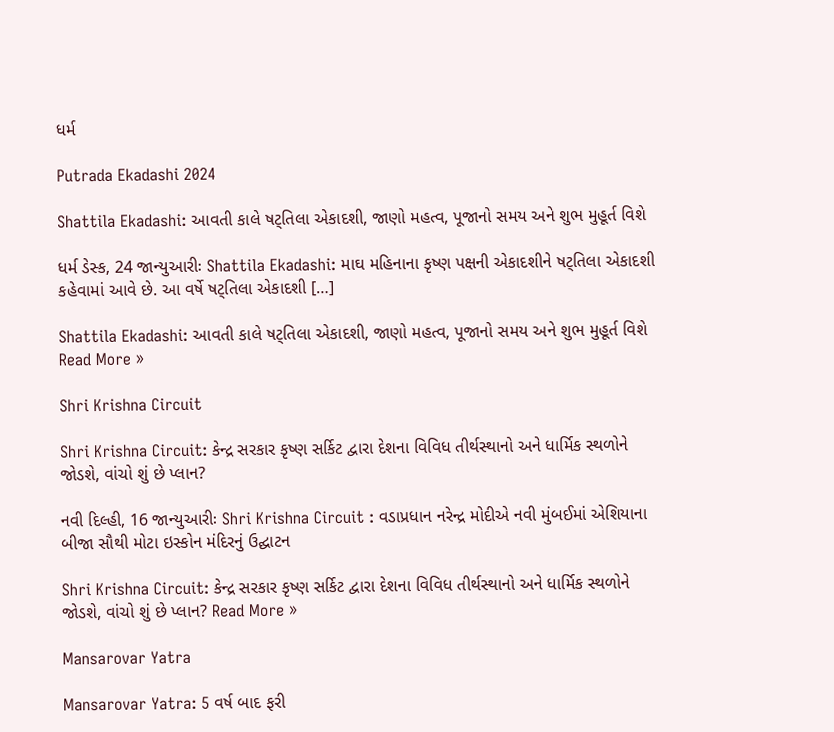ધર્મ

Putrada Ekadashi 2024

Shattila Ekadashi: આવતી કાલે ષટ્તિલા એકાદશી, જાણો મહત્વ, પૂજાનો સમય અને શુભ મુહૂર્ત વિશે

ધર્મ ડેસ્ક, 24 જાન્યુઆરીઃ Shattila Ekadashi: માઘ મહિનાના કૃષ્ણ પક્ષની એકાદશીને ષટ્તિલા એકાદશી કહેવામાં આવે છે. આ વર્ષે ષટ્તિલા એકાદશી […]

Shattila Ekadashi: આવતી કાલે ષટ્તિલા એકાદશી, જાણો મહત્વ, પૂજાનો સમય અને શુભ મુહૂર્ત વિશે Read More »

Shri Krishna Circuit

Shri Krishna Circuit: કેન્દ્ર સરકાર કૃષ્ણ સર્કિટ દ્વારા દેશના વિવિધ તીર્થસ્થાનો અને ધાર્મિક સ્થળોને જોડશે, વાંચો શું છે પ્લાન?

નવી દિલ્હી, 16 જાન્યુઆરીઃ Shri Krishna Circuit : વડાપ્રધાન નરેન્દ્ર મોદીએ નવી મુંબઈમાં એશિયાના બીજા સૌથી મોટા ઇસ્કોન મંદિરનું ઉદ્ઘાટન

Shri Krishna Circuit: કેન્દ્ર સરકાર કૃષ્ણ સર્કિટ દ્વારા દેશના વિવિધ તીર્થસ્થાનો અને ધાર્મિક સ્થળોને જોડશે, વાંચો શું છે પ્લાન? Read More »

Mansarovar Yatra

Mansarovar Yatra: 5 વર્ષ બાદ ફરી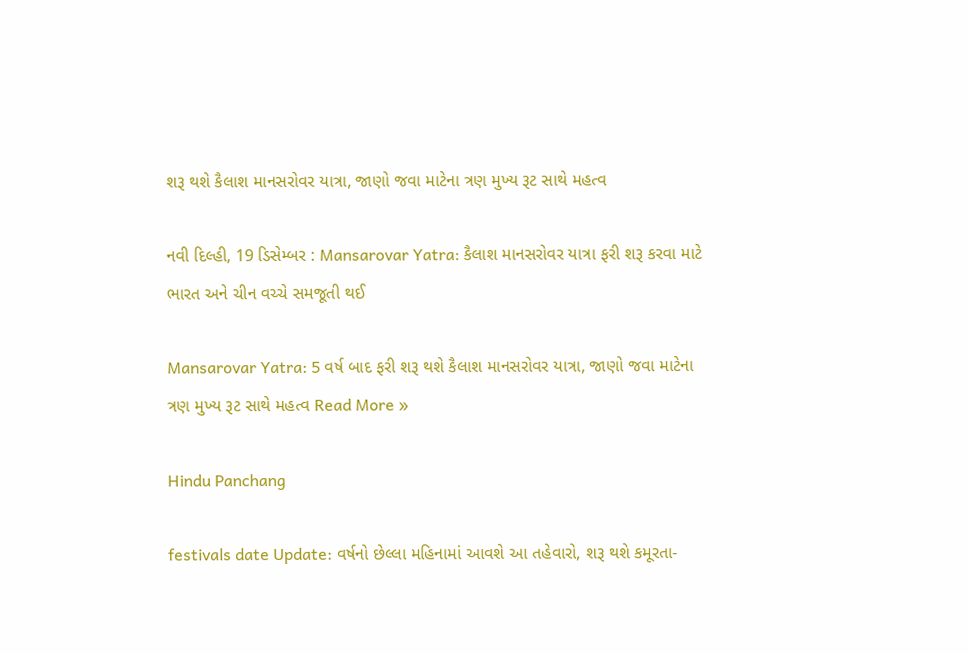શરૂ થશે કૈલાશ માનસરોવર યાત્રા, જાણો જવા માટેના ત્રણ મુખ્ય રૂટ સાથે મહત્વ

નવી દિલ્હી, 19 ડિસેમ્બર : Mansarovar Yatra: કૈલાશ માનસરોવર યાત્રા ફરી શરૂ કરવા માટે ભારત અને ચીન વચ્ચે સમજૂતી થઈ

Mansarovar Yatra: 5 વર્ષ બાદ ફરી શરૂ થશે કૈલાશ માનસરોવર યાત્રા, જાણો જવા માટેના ત્રણ મુખ્ય રૂટ સાથે મહત્વ Read More »

Hindu Panchang

festivals date Update: વર્ષનો છેલ્લા મહિનામાં આવશે આ તહેવારો, શરૂ થશે કમૂરતા-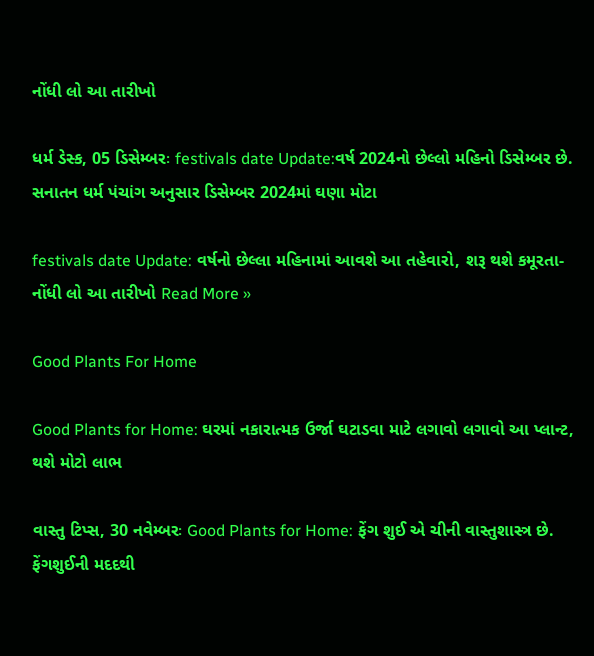નોંધી લો આ તારીખો

ધર્મ ડેસ્ક, 05 ડિસેમ્બરઃ festivals date Update:વર્ષ 2024નો છેલ્લો મહિનો ડિસેમ્બર છે. સનાતન ધર્મ પંચાંગ અનુસાર ડિસેમ્બર 2024માં ઘણા મોટા

festivals date Update: વર્ષનો છેલ્લા મહિનામાં આવશે આ તહેવારો, શરૂ થશે કમૂરતા- નોંધી લો આ તારીખો Read More »

Good Plants For Home

Good Plants for Home: ઘરમાં નકારાત્મક ઉર્જા ઘટાડવા માટે લગાવો લગાવો આ પ્લાન્ટ, થશે મોટો લાભ

વાસ્તુ ટિપ્સ, 30 નવેમ્બરઃ Good Plants for Home: ફેંગ શુઈ એ ચીની વાસ્તુશાસ્ત્ર છે. ફેંગશુઈની મદદથી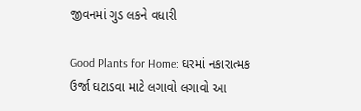જીવનમાં ગુડ લકને વધારી

Good Plants for Home: ઘરમાં નકારાત્મક ઉર્જા ઘટાડવા માટે લગાવો લગાવો આ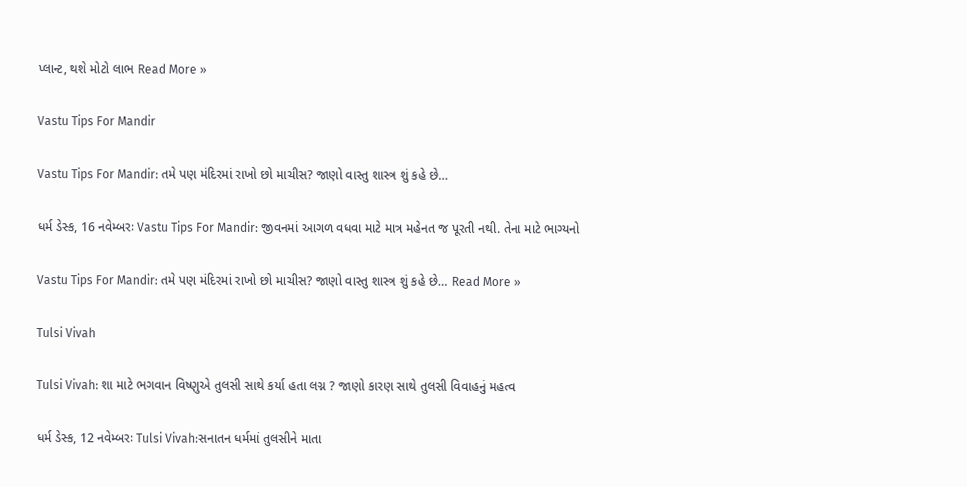પ્લાન્ટ, થશે મોટો લાભ Read More »

Vastu Tips For Mandir

Vastu Tips For Mandir: તમે પણ મંદિરમાં રાખો છો માચીસ? જાણો વાસ્તુ શાસ્ત્ર શું કહે છે…

ધર્મ ડેસ્ક, 16 નવેમ્બરઃ Vastu Tips For Mandir: જીવનમાં આગળ વધવા માટે માત્ર મહેનત જ પૂરતી નથી. તેના માટે ભાગ્યનો

Vastu Tips For Mandir: તમે પણ મંદિરમાં રાખો છો માચીસ? જાણો વાસ્તુ શાસ્ત્ર શું કહે છે… Read More »

Tulsi Vivah

Tulsi Vivah: શા માટે ભગવાન વિષ્ણુએ તુલસી સાથે કર્યા હતા લગ્ન ? જાણો કારણ સાથે તુલસી વિવાહનું મહત્વ

ધર્મ ડેસ્ક, 12 નવેમ્બરઃ Tulsi Vivah:સનાતન ધર્મમાં તુલસીને માતા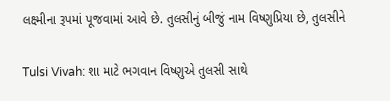લક્ષ્મીના રૂપમાં પૂજવામાં આવે છે. તુલસીનું બીજું નામ વિષ્ણુપ્રિયા છે, તુલસીને

Tulsi Vivah: શા માટે ભગવાન વિષ્ણુએ તુલસી સાથે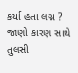કર્યા હતા લગ્ન ? જાણો કારણ સાથે તુલસી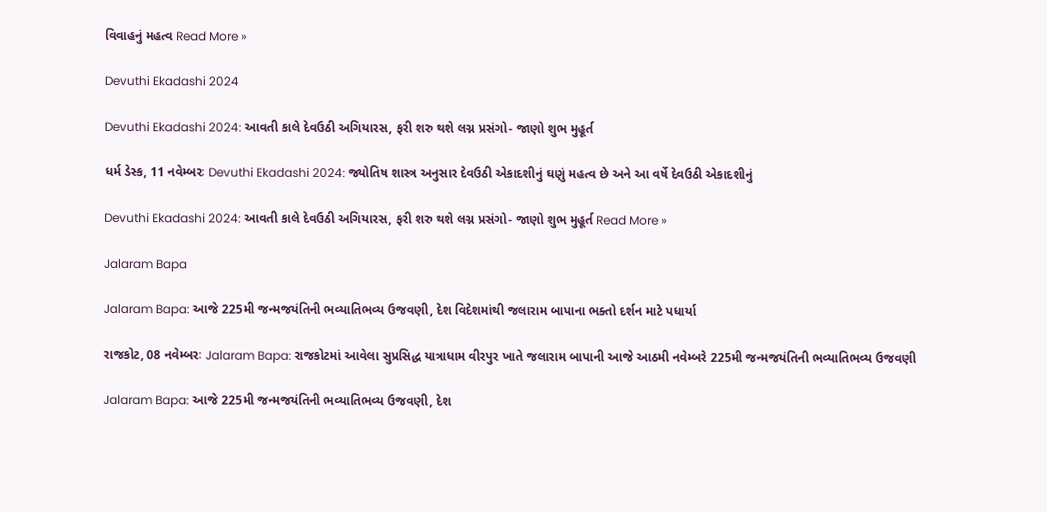વિવાહનું મહત્વ Read More »

Devuthi Ekadashi 2024

Devuthi Ekadashi 2024: આવતી કાલે દેવઉઠી અગિયારસ, ફરી શરુ થશે લગ્ન પ્રસંગો- જાણો શુભ મુહૂર્ત

ધર્મ ડેસ્ક, 11 નવેમ્બરઃ Devuthi Ekadashi 2024: જ્યોતિષ શાસ્ત્ર અનુસાર દેવઉઠી એકાદશીનું ઘણું મહત્વ છે અને આ વર્ષે દેવઉઠી એકાદશીનું

Devuthi Ekadashi 2024: આવતી કાલે દેવઉઠી અગિયારસ, ફરી શરુ થશે લગ્ન પ્રસંગો- જાણો શુભ મુહૂર્ત Read More »

Jalaram Bapa

Jalaram Bapa: આજે 225મી જન્મજયંતિની ભવ્યાતિભવ્ય ઉજવણી, દેશ વિદેશમાંથી જલારામ બાપાના ભક્તો દર્શન માટે પધાર્યા

રાજકોટ, 08 નવેમ્બરઃ Jalaram Bapa: રાજકોટમાં આવેલા સુપ્રસિદ્ધ યાત્રાધામ વીરપુર ખાતે જલારામ બાપાની આજે આઠમી નવેમ્બરે 225મી જન્મજયંતિની ભવ્યાતિભવ્ય ઉજવણી

Jalaram Bapa: આજે 225મી જન્મજયંતિની ભવ્યાતિભવ્ય ઉજવણી, દેશ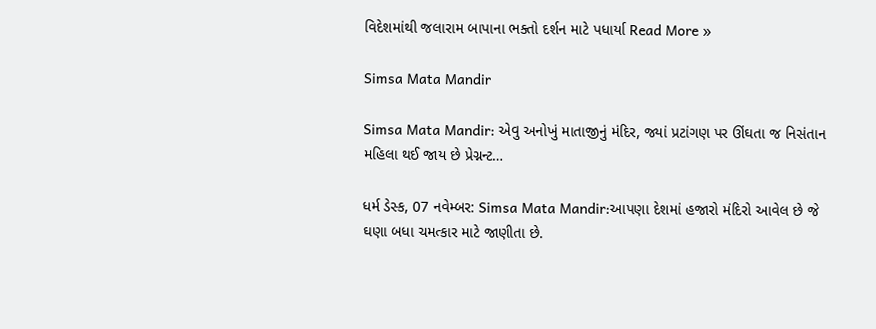વિદેશમાંથી જલારામ બાપાના ભક્તો દર્શન માટે પધાર્યા Read More »

Simsa Mata Mandir

Simsa Mata Mandir: એવુ અનોખું માતાજીનું મંદિર, જ્યાં પ્રટાંગણ પર ઊંઘતા જ નિસંતાન મહિલા થઈ જાય છે પ્રેગ્નન્ટ…

ધર્મ ડેસ્ક, 07 નવેમ્બર: Simsa Mata Mandir:આપણા દેશમાં હજારો મંદિરો આવેલ છે જે ઘણા બધા ચમત્કાર માટે જાણીતા છે.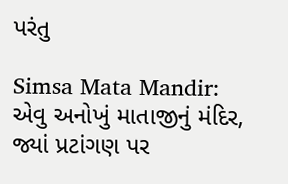પરંતુ

Simsa Mata Mandir: એવુ અનોખું માતાજીનું મંદિર, જ્યાં પ્રટાંગણ પર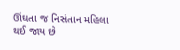ઊંઘતા જ નિસંતાન મહિલા થઈ જાય છે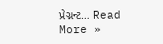પ્રેગ્નન્ટ… Read More »